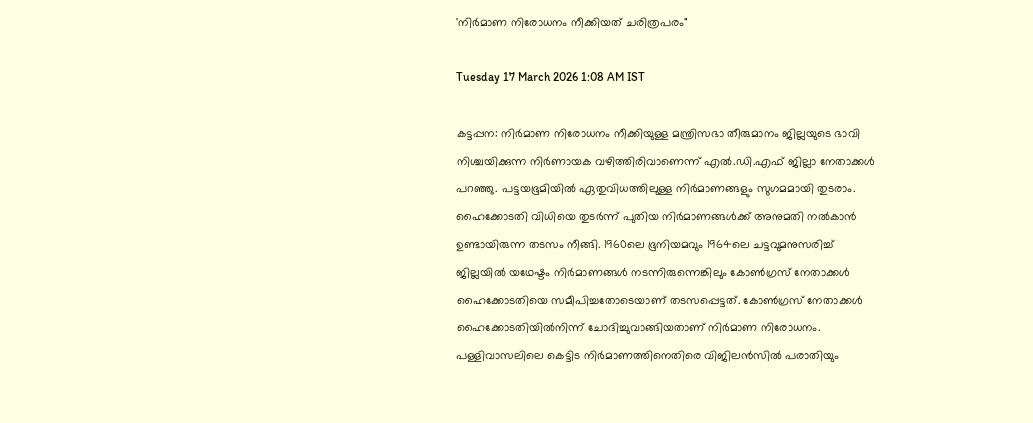'നിർമാണ നിരോധനം നീക്കിയത് ചരിത്രപരം"

Tuesday 17 March 2026 1:08 AM IST

കട്ടപ്പന: നിർമാണ നിരോധനം നീക്കിയുള്ള മന്ത്രിസഭാ തീരുമാനം ജില്ലയുടെ ഭാവി നിശ്ചയിക്കുന്ന നിർണായക വഴിത്തിരിവാണെന്ന് എൽ.ഡി.എഫ് ജില്ലാ നേതാക്കൾ പറഞ്ഞു. പട്ടയഭൂമിയിൽ ഏതുവിധത്തിലുള്ള നിർമാണങ്ങളും സുഗമമായി തുടരാം. ഹൈക്കോടതി വിധിയെ തുടർന്ന് പുതിയ നിർമാണങ്ങൾക്ക് അനുമതി നൽകാൻ ഉണ്ടായിരുന്ന തടസം നീങ്ങി. 1960ലെ ഭൂനിയമവും 1964ലെ ചട്ടവുമനുസരിച്ച് ജില്ലയിൽ യഥേഷ്ടം നിർമാണങ്ങൾ നടന്നിരുന്നെങ്കിലും കോൺഗ്രസ് നേതാക്കൾ ഹൈക്കോടതിയെ സമീപിച്ചതോടെയാണ് തടസപ്പെട്ടത്. കോൺഗ്രസ് നേതാക്കൾ ഹൈക്കോടതിയിൽനിന്ന് ചോദിച്ചുവാങ്ങിയതാണ് നിർമാണ നിരോധനം. പള്ളിവാസലിലെ കെട്ടിട നിർമാണത്തിനെതിരെ വിജിലൻസിൽ പരാതിയും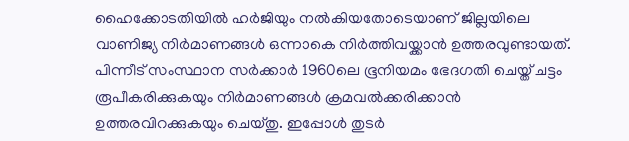ഹൈക്കോടതിയിൽ ഹർജിയും നൽകിയതോടെയാണ് ജില്ലയിലെ വാണിജ്യ നിർമാണങ്ങൾ ഒന്നാകെ നിർത്തിവയ്ക്കാൻ ഉത്തരവുണ്ടായത്. പിന്നീട് സംസ്ഥാന സർക്കാർ 1960ലെ ഭൂനിയമം ഭേദഗതി ചെയ്ത് ചട്ടം രൂപീകരിക്കുകയും നിർമാണങ്ങൾ ക്രമവൽക്കരിക്കാൻ ഉത്തരവിറക്കുകയും ചെയ്തു. ഇപ്പോൾ തുടർ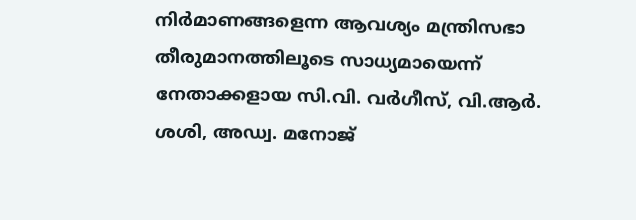നിർമാണങ്ങളെന്ന ആവശ്യം മന്ത്രിസഭാ തീരുമാനത്തിലൂടെ സാധ്യമായെന്ന് നേതാക്കളായ സി.വി. വർഗീസ്, വി.ആർ. ശശി, അഡ്വ. മനോജ്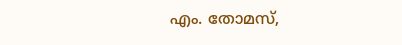എം. തോമസ്,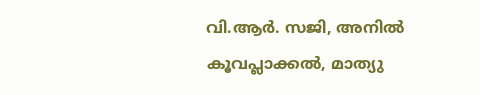വി.ആർ. സജി, അനിൽ കൂവപ്ലാക്കൽ, മാത്യു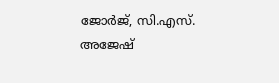ജോർജ്, സി.എസ്. അജേഷ്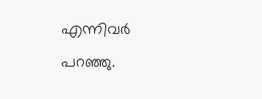എന്നിവർ പറഞ്ഞു.